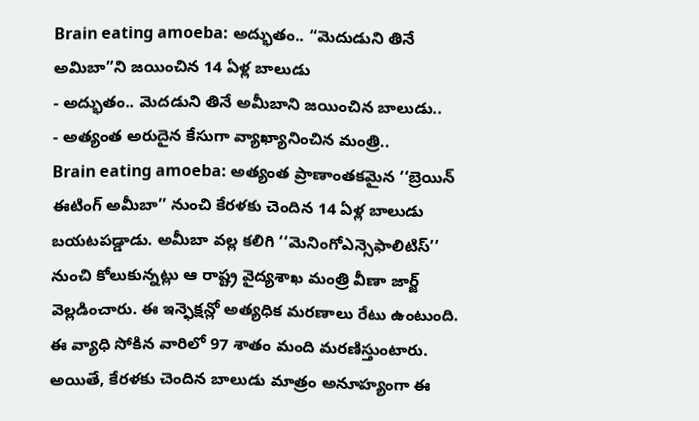Brain eating amoeba: అద్భుతం.. “మెదుడుని తినే అమిబా”ని జయించిన 14 ఏళ్ల బాలుడు
- అద్భుతం.. మెదడుని తినే అమీబాని జయించిన బాలుడు..
- అత్యంత అరుదైన కేసుగా వ్యాఖ్యానించిన మంత్రి..
Brain eating amoeba: అత్యంత ప్రాణాంతకమైన ‘‘బ్రెయిన్ ఈటింగ్ అమీబా’’ నుంచి కేరళకు చెందిన 14 ఏళ్ల బాలుడు బయటపడ్డాడు. అమీబా వల్ల కలిగి ‘‘మెనింగోఎన్సెఫాలిటిస్’’ నుంచి కోలుకున్నట్లు ఆ రాష్ట్ర వైద్యశాఖ మంత్రి వీణా జార్జ్ వెల్లడించారు. ఈ ఇన్ఫెక్షన్లో అత్యధిక మరణాలు రేటు ఉంటుంది. ఈ వ్యాధి సోకిన వారిలో 97 శాతం మంది మరణిస్తుంటారు. అయితే, కేరళకు చెందిన బాలుడు మాత్రం అనూహ్యంగా ఈ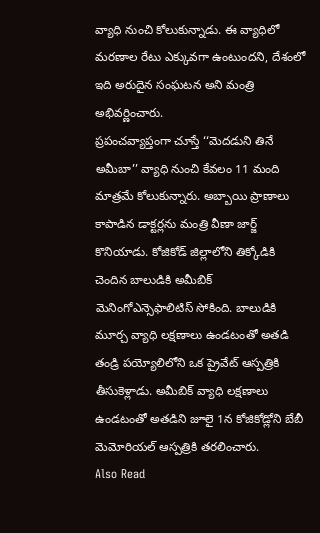వ్యాధి నుంచి కోలుకున్నాడు. ఈ వ్యాధిలో మరణాల రేటు ఎక్కువగా ఉంటుందని, దేశంలో ఇది అరుదైన సంఘటన అని మంత్రి అభివర్ణించారు.
ప్రపంచవ్యాప్తంగా చూస్తే ‘‘మెదడుని తినే అమీబా’’ వ్యాధి నుంచి కేవలం 11 మంది మాత్రమే కోలుకున్నారు. అబ్బాయి ప్రాణాలు కాపాడిన డాక్టర్లను మంత్రి వీణా జార్జ్ కొనియాడు. కోజికోడ్ జిల్లాలోని తిక్కోడికి చెందిన బాలుడికి అమీబిక్ మెనింగోఎన్సెఫాలిటిస్ సోకింది. బాలుడికి మూర్చ వ్యాధి లక్షణాలు ఉండటంతో అతడి తండ్రి పయ్యోలిలోని ఒక ప్రైవేట్ ఆస్పత్రికి తీసుకెళ్లాడు. అమీబిక్ వ్యాధి లక్షణాలు ఉండటంతో అతడిని జూలై 1న కోజికోడ్లోని బేబీ మెమోరియల్ ఆస్పత్రికి తరలించారు.
Also Read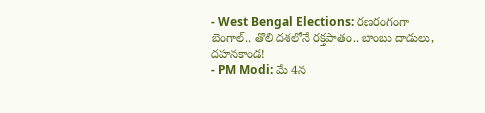- West Bengal Elections: రణరంగంగా బెంగాల్.. తొలి దశలోనే రక్తపాతం.. బాంబు దాడులు, దహనకాండ!
- PM Modi: మే 4న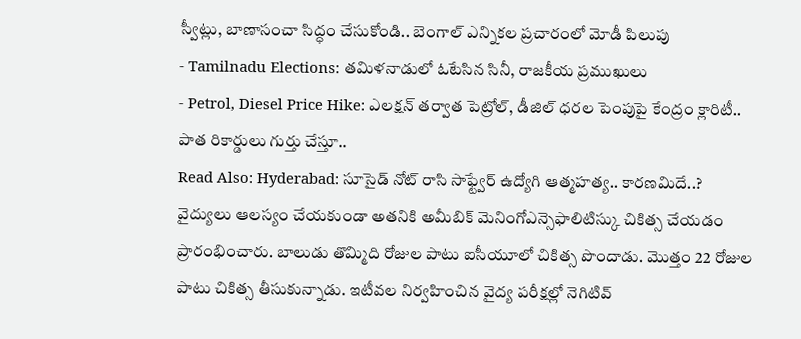స్వీట్లు, బాణాసంచా సిద్ధం చేసుకోండి.. బెంగాల్ ఎన్నికల ప్రచారంలో మోడీ పిలుపు
- Tamilnadu Elections: తమిళనాడులో ఓటేసిన సినీ, రాజకీయ ప్రముఖులు
- Petrol, Diesel Price Hike: ఎలక్షన్ తర్వాత పెట్రోల్, డీజిల్ ధరల పెంపుపై కేంద్రం క్లారిటీ.. పాత రికార్డులు గుర్తు చేస్తూ..
Read Also: Hyderabad: సూసైడ్ నోట్ రాసి సాఫ్ట్వేర్ ఉద్యోగి ఆత్మహత్య.. కారణమిదే..?
వైద్యులు ఆలస్యం చేయకుండా అతనికి అమీబిక్ మెనింగోఎన్సెఫాలిటిస్కు చికిత్స చేయడం ప్రారంభించారు. బాలుడు తొమ్మిది రోజుల పాటు ఐసీయూలో చికిత్స పొందాడు. మొత్తం 22 రోజుల పాటు చికిత్స తీసుకున్నాడు. ఇటీవల నిర్వహించిన వైద్య పరీక్షల్లో నెగిటివ్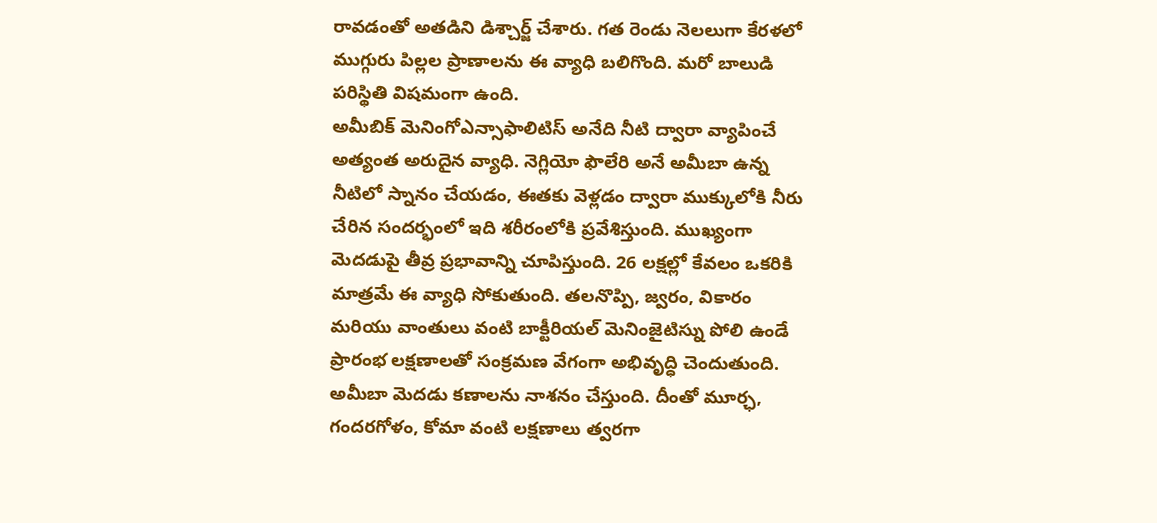రావడంతో అతడిని డిశ్చార్జ్ చేశారు. గత రెండు నెలలుగా కేరళలో ముగ్గురు పిల్లల ప్రాణాలను ఈ వ్యాధి బలిగొంది. మరో బాలుడి పరిస్థితి విషమంగా ఉంది.
అమీబిక్ మెనింగోఎన్సాఫాలిటిస్ అనేది నీటి ద్వారా వ్యాపించే అత్యంత అరుదైన వ్యాధి. నెగ్లియో ఫౌలేరి అనే అమీబా ఉన్న నీటిలో స్నానం చేయడం, ఈతకు వెళ్లడం ద్వారా ముక్కులోకి నీరు చేరిన సందర్భంలో ఇది శరీరంలోకి ప్రవేశిస్తుంది. ముఖ్యంగా మెదడుపై తీవ్ర ప్రభావాన్ని చూపిస్తుంది. 26 లక్షల్లో కేవలం ఒకరికి మాత్రమే ఈ వ్యాధి సోకుతుంది. తలనొప్పి, జ్వరం, వికారం మరియు వాంతులు వంటి బాక్టీరియల్ మెనింజైటిస్ను పోలి ఉండే ప్రారంభ లక్షణాలతో సంక్రమణ వేగంగా అభివృద్ధి చెందుతుంది. అమీబా మెదడు కణాలను నాశనం చేస్తుంది. దీంతో మూర్ఛ, గందరగోళం, కోమా వంటి లక్షణాలు త్వరగా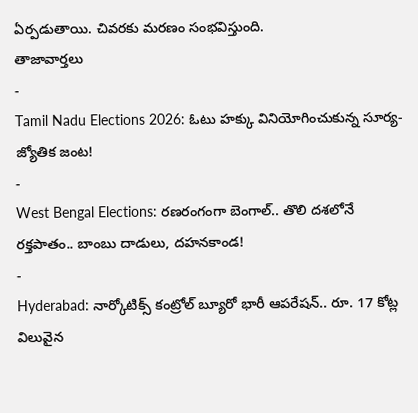ఏర్పడుతాయి. చివరకు మరణం సంభవిస్తుంది.
తాజావార్తలు
-
Tamil Nadu Elections 2026: ఓటు హక్కు వినియోగించుకున్న సూర్య-జ్యోతిక జంట!
-
West Bengal Elections: రణరంగంగా బెంగాల్.. తొలి దశలోనే రక్తపాతం.. బాంబు దాడులు, దహనకాండ!
-
Hyderabad: నార్కోటిక్స్ కంట్రోల్ బ్యూరో భారీ ఆపరేషన్.. రూ. 17 కోట్ల విలువైన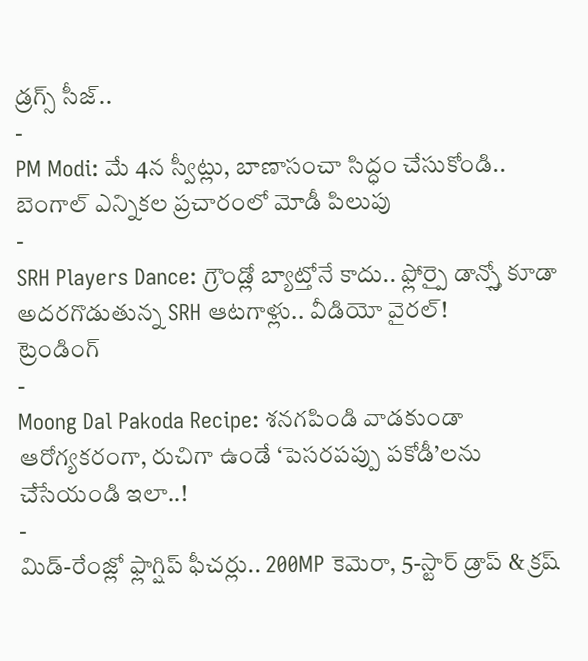డ్రగ్స్ సీజ్..
-
PM Modi: మే 4న స్వీట్లు, బాణాసంచా సిద్ధం చేసుకోండి.. బెంగాల్ ఎన్నికల ప్రచారంలో మోడీ పిలుపు
-
SRH Players Dance: గ్రౌండ్లో బ్యాట్తోనే కాదు.. ఫ్లోర్పై డాన్స్తో కూడా అదరగొడుతున్న SRH ఆటగాళ్లు.. వీడియో వైరల్!
ట్రెండింగ్
-
Moong Dal Pakoda Recipe: శనగపిండి వాడకుండా ఆరోగ్యకరంగా, రుచిగా ఉండే ‘పెసరపప్పు పకోడీ’లను చేసేయండి ఇలా..!
-
మిడ్-రేంజ్లో ఫ్లాగ్షిప్ ఫీచర్లు.. 200MP కెమెరా, 5-స్టార్ డ్రాప్ & క్రష్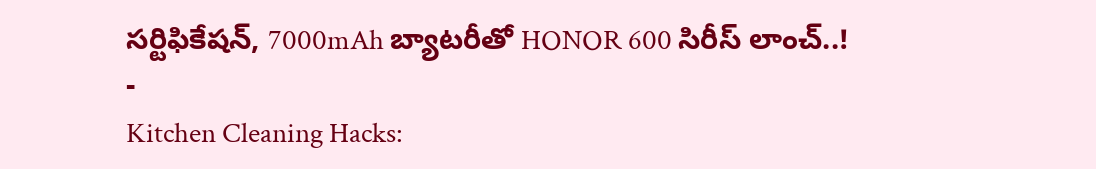సర్టిఫికేషన్, 7000mAh బ్యాటరీతో HONOR 600 సిరీస్ లాంచ్..!
-
Kitchen Cleaning Hacks: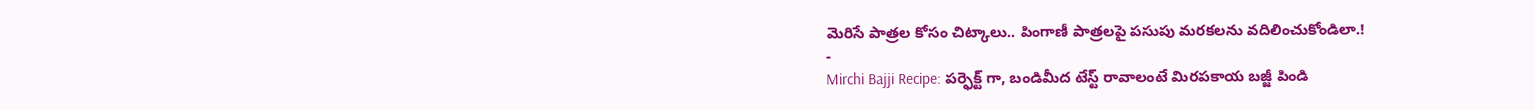మెరిసే పాత్రల కోసం చిట్కాలు.. పింగాణీ పాత్రలపై పసుపు మరకలను వదిలించుకోండిలా.!
-
Mirchi Bajji Recipe: పర్ఫెక్ట్ గా, బండిమీద టేస్ట్ రావాలంటే మిరపకాయ బజ్జీ పిండి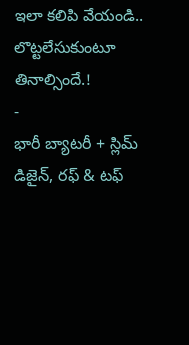ఇలా కలిపి వేయండి.. లొట్టలేసుకుంటూ తినాల్సిందే.!
-
భారీ బ్యాటరీ + స్లిమ్ డిజైన్, రఫ్ & టఫ్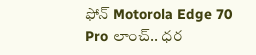ఫోన్ Motorola Edge 70 Pro లాంచ్.. ధర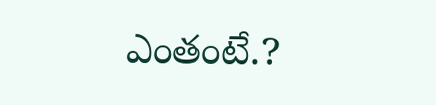ఎంతంటే.?